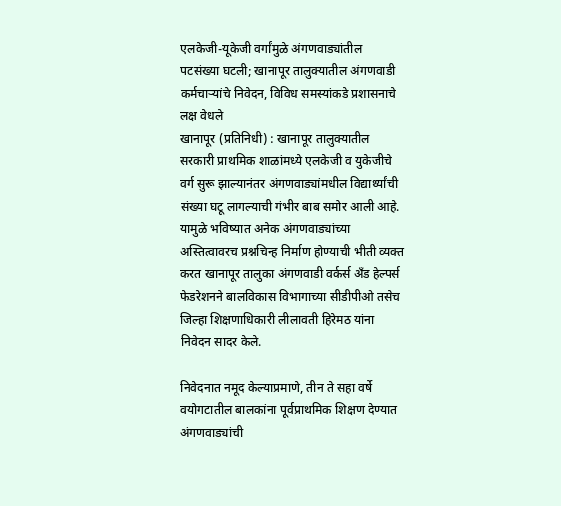एलकेजी-यूकेजी वर्गांमुळे अंगणवाड्यांतील पटसंख्या घटली; खानापूर तालुक्यातील अंगणवाडी कर्मचाऱ्यांचे निवेदन, विविध समस्यांकडे प्रशासनाचे लक्ष वेधले
खानापूर (प्रतिनिधी) : खानापूर तालुक्यातील सरकारी प्राथमिक शाळांमध्ये एलकेजी व युकेजीचे वर्ग सुरू झाल्यानंतर अंगणवाड्यांमधील विद्यार्थ्यांची संख्या घटू लागल्याची गंभीर बाब समोर आली आहे. यामुळे भविष्यात अनेक अंगणवाड्यांच्या अस्तित्वावरच प्रश्नचिन्ह निर्माण होण्याची भीती व्यक्त करत खानापूर तालुका अंगणवाडी वर्कर्स अँड हेल्पर्स फेडरेशनने बालविकास विभागाच्या सीडीपीओ तसेच जिल्हा शिक्षणाधिकारी लीलावती हिरेमठ यांना निवेदन सादर केले.

निवेदनात नमूद केल्याप्रमाणे, तीन ते सहा वर्षे वयोगटातील बालकांना पूर्वप्राथमिक शिक्षण देण्यात अंगणवाड्यांची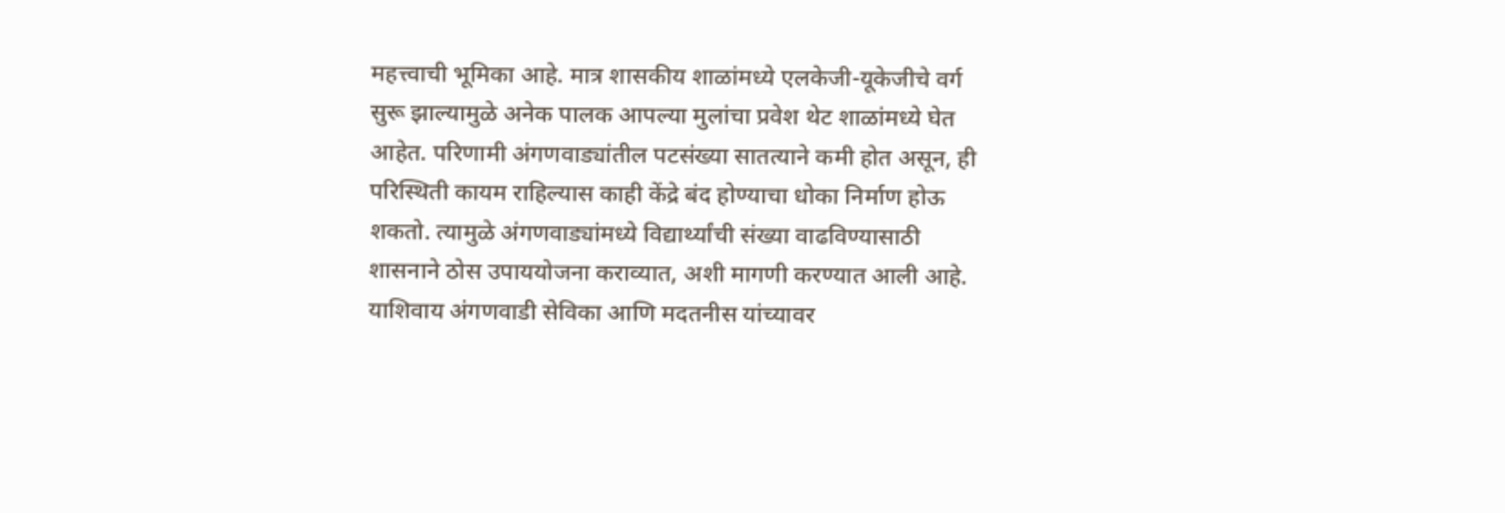महत्त्वाची भूमिका आहे. मात्र शासकीय शाळांमध्ये एलकेजी-यूकेजीचे वर्ग सुरू झाल्यामुळे अनेक पालक आपल्या मुलांचा प्रवेश थेट शाळांमध्ये घेत आहेत. परिणामी अंगणवाड्यांतील पटसंख्या सातत्याने कमी होत असून, ही परिस्थिती कायम राहिल्यास काही केंद्रे बंद होण्याचा धोका निर्माण होऊ शकतो. त्यामुळे अंगणवाड्यांमध्ये विद्यार्थ्यांची संख्या वाढविण्यासाठी शासनाने ठोस उपाययोजना कराव्यात, अशी मागणी करण्यात आली आहे.
याशिवाय अंगणवाडी सेविका आणि मदतनीस यांच्यावर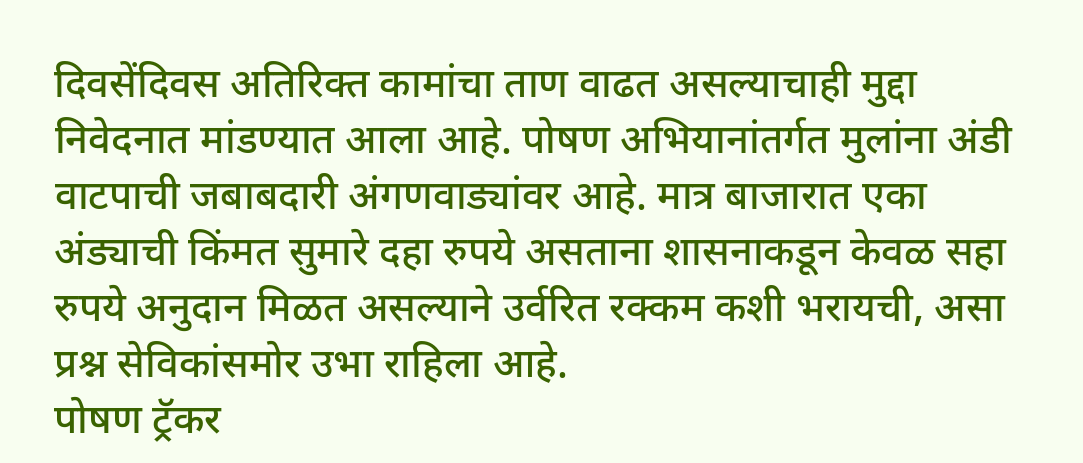दिवसेंदिवस अतिरिक्त कामांचा ताण वाढत असल्याचाही मुद्दा निवेदनात मांडण्यात आला आहे. पोषण अभियानांतर्गत मुलांना अंडी वाटपाची जबाबदारी अंगणवाड्यांवर आहे. मात्र बाजारात एका अंड्याची किंमत सुमारे दहा रुपये असताना शासनाकडून केवळ सहा रुपये अनुदान मिळत असल्याने उर्वरित रक्कम कशी भरायची, असा प्रश्न सेविकांसमोर उभा राहिला आहे.
पोषण ट्रॅकर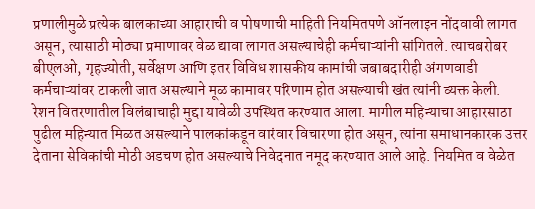प्रणालीमुळे प्रत्येक बालकाच्या आहाराची व पोषणाची माहिती नियमितपणे ऑनलाइन नोंदवावी लागत असून, त्यासाठी मोठ्या प्रमाणावर वेळ द्यावा लागत असल्याचेही कर्मचाऱ्यांनी सांगितले. त्याचबरोबर बीएलओ, गृहज्योती, सर्वेक्षण आणि इतर विविध शासकीय कामांची जबाबदारीही अंगणवाडी कर्मचाऱ्यांवर टाकली जात असल्याने मूळ कामावर परिणाम होत असल्याची खंत त्यांनी व्यक्त केली.
रेशन वितरणातील विलंबाचाही मुद्दा यावेळी उपस्थित करण्यात आला. मागील महिन्याचा आहारसाठा पुढील महिन्यात मिळत असल्याने पालकांकडून वारंवार विचारणा होत असून, त्यांना समाधानकारक उत्तर देताना सेविकांची मोठी अडचण होत असल्याचे निवेदनात नमूद करण्यात आले आहे. नियमित व वेळेत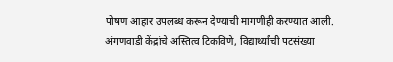पोषण आहार उपलब्ध करून देण्याची मागणीही करण्यात आली.
अंगणवाडी केंद्रांचे अस्तित्व टिकविणे, विद्यार्थ्यांची पटसंख्या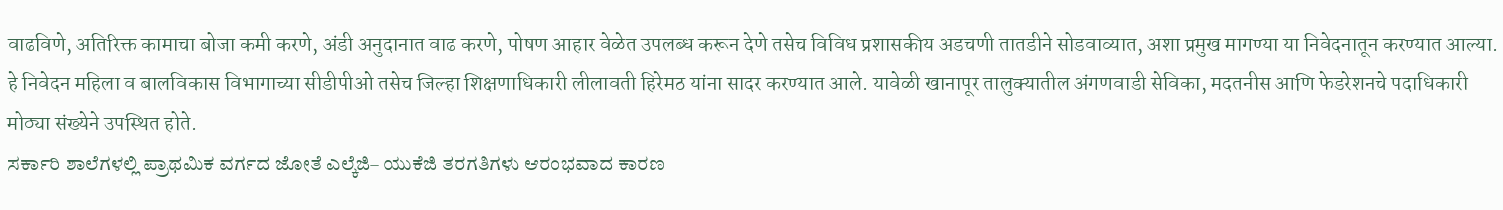वाढविणे, अतिरिक्त कामाचा बोजा कमी करणे, अंडी अनुदानात वाढ करणे, पोषण आहार वेळेत उपलब्ध करून देणे तसेच विविध प्रशासकीय अडचणी तातडीने सोडवाव्यात, अशा प्रमुख मागण्या या निवेदनातून करण्यात आल्या.
हे निवेदन महिला व बालविकास विभागाच्या सीडीपीओ तसेच जिल्हा शिक्षणाधिकारी लीलावती हिरेमठ यांना सादर करण्यात आले. यावेळी खानापूर तालुक्यातील अंगणवाडी सेविका, मदतनीस आणि फेडरेशनचे पदाधिकारी मोठ्या संख्येने उपस्थित होते.
ಸರ್ಕಾರಿ ಶಾಲೆಗಳಲ್ಲಿ ಪ್ರಾಥಮಿಕ ವರ್ಗದ ಜೋತೆ ಎಲ್ಕೆಜಿ– ಯುಕೆಜಿ ತರಗತಿಗಳು ಆರಂಭವಾದ ಕಾರಣ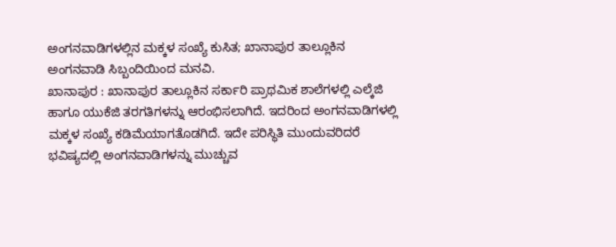ಅಂಗನವಾಡಿಗಳಲ್ಲಿನ ಮಕ್ಕಳ ಸಂಖ್ಯೆ ಕುಸಿತ; ಖಾನಾಪುರ ತಾಲ್ಲೂಕಿನ ಅಂಗನವಾಡಿ ಸಿಬ್ಬಂದಿಯಿಂದ ಮನವಿ.
ಖಾನಾಪುರ : ಖಾನಾಪುರ ತಾಲ್ಲೂಕಿನ ಸರ್ಕಾರಿ ಪ್ರಾಥಮಿಕ ಶಾಲೆಗಳಲ್ಲಿ ಎಲ್ಕೆಜಿ ಹಾಗೂ ಯುಕೆಜಿ ತರಗತಿಗಳನ್ನು ಆರಂಭಿಸಲಾಗಿದೆ. ಇದರಿಂದ ಅಂಗನವಾಡಿಗಳಲ್ಲಿ ಮಕ್ಕಳ ಸಂಖ್ಯೆ ಕಡಿಮೆಯಾಗತೊಡಗಿದೆ. ಇದೇ ಪರಿಸ್ಥಿತಿ ಮುಂದುವರಿದರೆ ಭವಿಷ್ಯದಲ್ಲಿ ಅಂಗನವಾಡಿಗಳನ್ನು ಮುಚ್ಚುವ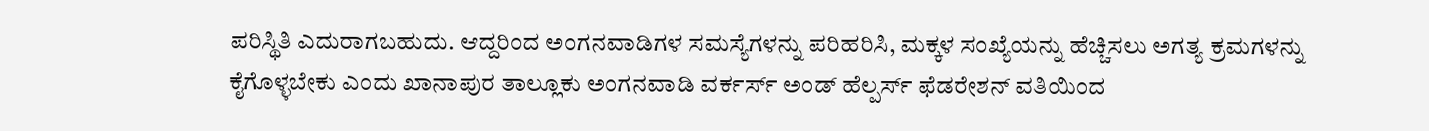ಪರಿಸ್ಥಿತಿ ಎದುರಾಗಬಹುದು. ಆದ್ದರಿಂದ ಅಂಗನವಾಡಿಗಳ ಸಮಸ್ಯೆಗಳನ್ನು ಪರಿಹರಿಸಿ, ಮಕ್ಕಳ ಸಂಖ್ಯೆಯನ್ನು ಹೆಚ್ಚಿಸಲು ಅಗತ್ಯ ಕ್ರಮಗಳನ್ನು ಕೈಗೊಳ್ಳಬೇಕು ಎಂದು ಖಾನಾಪುರ ತಾಲ್ಲೂಕು ಅಂಗನವಾಡಿ ವರ್ಕರ್ಸ್ ಅಂಡ್ ಹೆಲ್ಪರ್ಸ್ ಫೆಡರೇಶನ್ ವತಿಯಿಂದ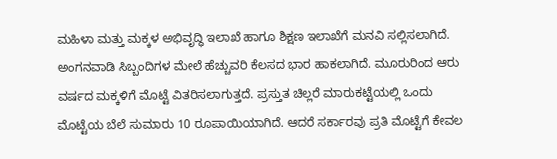ಮಹಿಳಾ ಮತ್ತು ಮಕ್ಕಳ ಅಭಿವೃದ್ಧಿ ಇಲಾಖೆ ಹಾಗೂ ಶಿಕ್ಷಣ ಇಲಾಖೆಗೆ ಮನವಿ ಸಲ್ಲಿಸಲಾಗಿದೆ.
ಅಂಗನವಾಡಿ ಸಿಬ್ಬಂದಿಗಳ ಮೇಲೆ ಹೆಚ್ಚುವರಿ ಕೆಲಸದ ಭಾರ ಹಾಕಲಾಗಿದೆ. ಮೂರುರಿಂದ ಆರು ವರ್ಷದ ಮಕ್ಕಳಿಗೆ ಮೊಟ್ಟೆ ವಿತರಿಸಲಾಗುತ್ತದೆ. ಪ್ರಸ್ತುತ ಚಿಲ್ಲರೆ ಮಾರುಕಟ್ಟೆಯಲ್ಲಿ ಒಂದು ಮೊಟ್ಟೆಯ ಬೆಲೆ ಸುಮಾರು 10 ರೂಪಾಯಿಯಾಗಿದೆ. ಆದರೆ ಸರ್ಕಾರವು ಪ್ರತಿ ಮೊಟ್ಟೆಗೆ ಕೇವಲ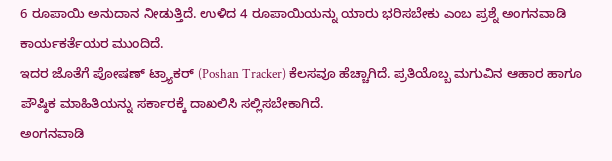6 ರೂಪಾಯಿ ಅನುದಾನ ನೀಡುತ್ತಿದೆ. ಉಳಿದ 4 ರೂಪಾಯಿಯನ್ನು ಯಾರು ಭರಿಸಬೇಕು ಎಂಬ ಪ್ರಶ್ನೆ ಅಂಗನವಾಡಿ ಕಾರ್ಯಕರ್ತೆಯರ ಮುಂದಿದೆ.
ಇದರ ಜೊತೆಗೆ ಪೋಷಣ್ ಟ್ರ್ಯಾಕರ್ (Poshan Tracker) ಕೆಲಸವೂ ಹೆಚ್ಚಾಗಿದೆ. ಪ್ರತಿಯೊಬ್ಬ ಮಗುವಿನ ಆಹಾರ ಹಾಗೂ ಪೌಷ್ಠಿಕ ಮಾಹಿತಿಯನ್ನು ಸರ್ಕಾರಕ್ಕೆ ದಾಖಲಿಸಿ ಸಲ್ಲಿಸಬೇಕಾಗಿದೆ.
ಅಂಗನವಾಡಿ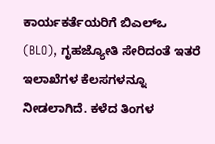ಕಾರ್ಯಕರ್ತೆಯರಿಗೆ ಬಿಎಲ್ಒ (BLO), ಗೃಹಜ್ಯೋತಿ ಸೇರಿದಂತೆ ಇತರೆ ಇಲಾಖೆಗಳ ಕೆಲಸಗಳನ್ನೂ ನೀಡಲಾಗಿದೆ. ಕಳೆದ ತಿಂಗಳ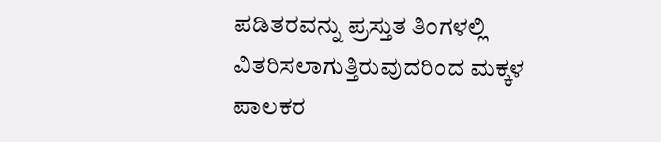ಪಡಿತರವನ್ನು ಪ್ರಸ್ತುತ ತಿಂಗಳಲ್ಲಿ ವಿತರಿಸಲಾಗುತ್ತಿರುವುದರಿಂದ ಮಕ್ಕಳ ಪಾಲಕರ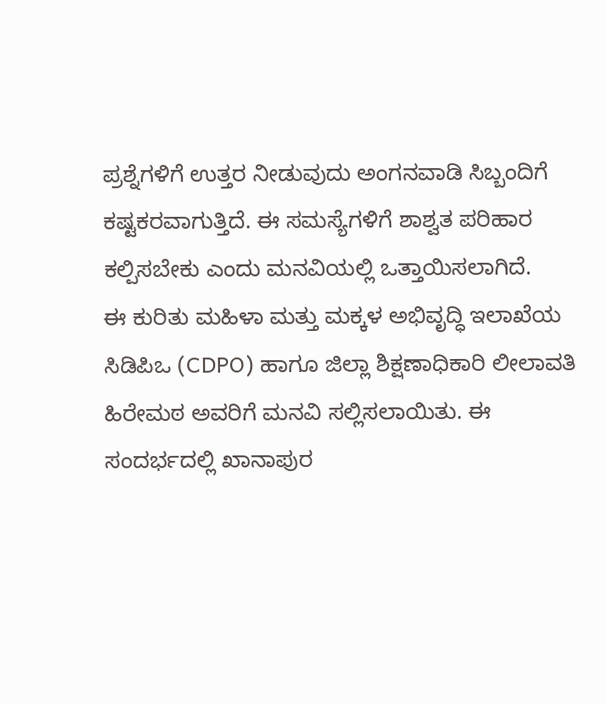ಪ್ರಶ್ನೆಗಳಿಗೆ ಉತ್ತರ ನೀಡುವುದು ಅಂಗನವಾಡಿ ಸಿಬ್ಬಂದಿಗೆ ಕಷ್ಟಕರವಾಗುತ್ತಿದೆ. ಈ ಸಮಸ್ಯೆಗಳಿಗೆ ಶಾಶ್ವತ ಪರಿಹಾರ ಕಲ್ಪಿಸಬೇಕು ಎಂದು ಮನವಿಯಲ್ಲಿ ಒತ್ತಾಯಿಸಲಾಗಿದೆ.
ಈ ಕುರಿತು ಮಹಿಳಾ ಮತ್ತು ಮಕ್ಕಳ ಅಭಿವೃದ್ಧಿ ಇಲಾಖೆಯ ಸಿಡಿಪಿಒ (CDPO) ಹಾಗೂ ಜಿಲ್ಲಾ ಶಿಕ್ಷಣಾಧಿಕಾರಿ ಲೀಲಾವತಿ ಹಿರೇಮಠ ಅವರಿಗೆ ಮನವಿ ಸಲ್ಲಿಸಲಾಯಿತು. ಈ ಸಂದರ್ಭದಲ್ಲಿ ಖಾನಾಪುರ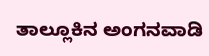ತಾಲ್ಲೂಕಿನ ಅಂಗನವಾಡಿ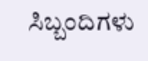ಸಿಬ್ಬಂದಿಗಳು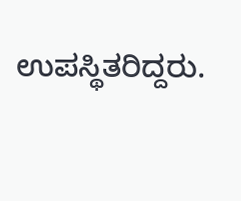ಉಪಸ್ಥಿತರಿದ್ದರು.